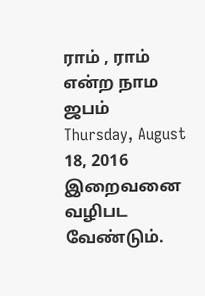ராம் , ராம் என்ற நாம ஜபம்
Thursday, August 18, 2016
இறைவனை வழிபட வேண்டும்.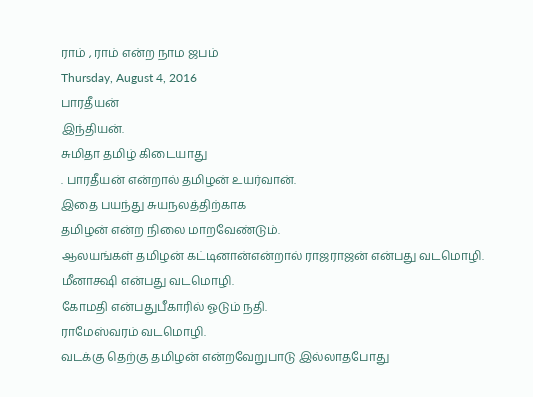ராம் , ராம் என்ற நாம ஜபம்
Thursday, August 4, 2016
பாரதீயன்
இந்தியன்.
சுமிதா தமிழ் கிடையாது
. பாரதீயன் என்றால் தமிழன் உயர்வான்.
இதை பயந்து சுயநலத்திற்காக
தமிழன் என்ற நிலை மாறவேண்டும்.
ஆலயங்கள் தமிழன் கட்டினான்என்றால் ராஜராஜன் என்பது வடமொழி.
மீனாக்ஷி என்பது வடமொழி.
கோமதி என்பதுபீகாரில் ஓடும் நதி.
ராமேஸ்வரம் வடமொழி.
வடக்கு தெற்கு தமிழன் என்றவேறுபாடு இல்லாதபோது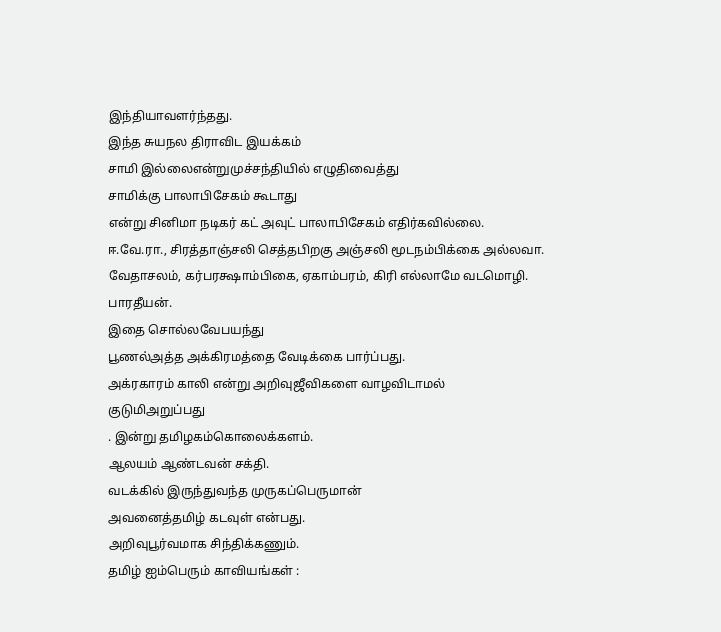இந்தியாவளர்ந்தது.
இந்த சுயநல திராவிட இயக்கம்
சாமி இல்லைஎன்றுமுச்சந்தியில் எழுதிவைத்து
சாமிக்கு பாலாபிசேகம் கூடாது
என்று சினிமா நடிகர் கட் அவுட் பாலாபிசேகம் எதிர்கவில்லை.
ஈ.வே.ரா., சிரத்தாஞ்சலி செத்தபிறகு அஞ்சலி மூடநம்பிக்கை அல்லவா.
வேதாசலம், கர்பரக்ஷாம்பிகை, ஏகாம்பரம், கிரி எல்லாமே வடமொழி.
பாரதீயன்.
இதை சொல்லவேபயந்து
பூணல்அத்த அக்கிரமத்தை வேடிக்கை பார்ப்பது.
அக்ரகாரம் காலி என்று அறிவுஜீவிகளை வாழவிடாமல்
குடுமிஅறுப்பது
. இன்று தமிழகம்கொலைக்களம்.
ஆலயம் ஆண்டவன் சக்தி.
வடக்கில் இருந்துவந்த முருகப்பெருமான்
அவனைத்தமிழ் கடவுள் என்பது.
அறிவுபூர்வமாக சிந்திக்கணும்.
தமிழ் ஐம்பெரும் காவியங்கள் :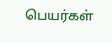பெயர்கள்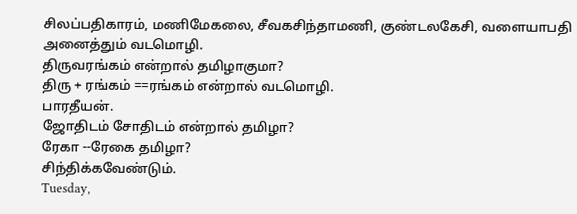சிலப்பதிகாரம், மணிமேகலை, சீவகசிந்தாமணி, குண்டலகேசி, வளையாபதி
அனைத்தும் வடமொழி.
திருவரங்கம் என்றால் தமிழாகுமா?
திரு + ரங்கம் ==ரங்கம் என்றால் வடமொழி.
பாரதீயன்.
ஜோதிடம் சோதிடம் என்றால் தமிழா?
ரேகா --ரேகை தமிழா?
சிந்திக்கவேண்டும்.
Tuesday,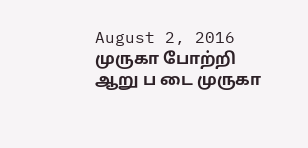August 2, 2016
முருகா போற்றி
ஆறு ப டை முருகா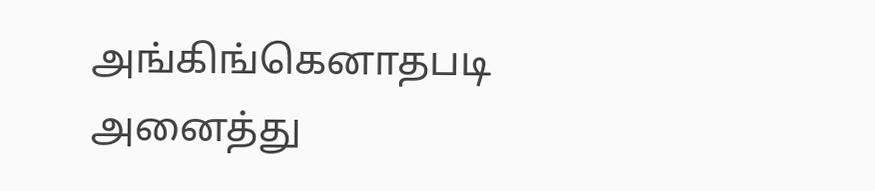அங்கிங்கெனாதபடி
அனைத்து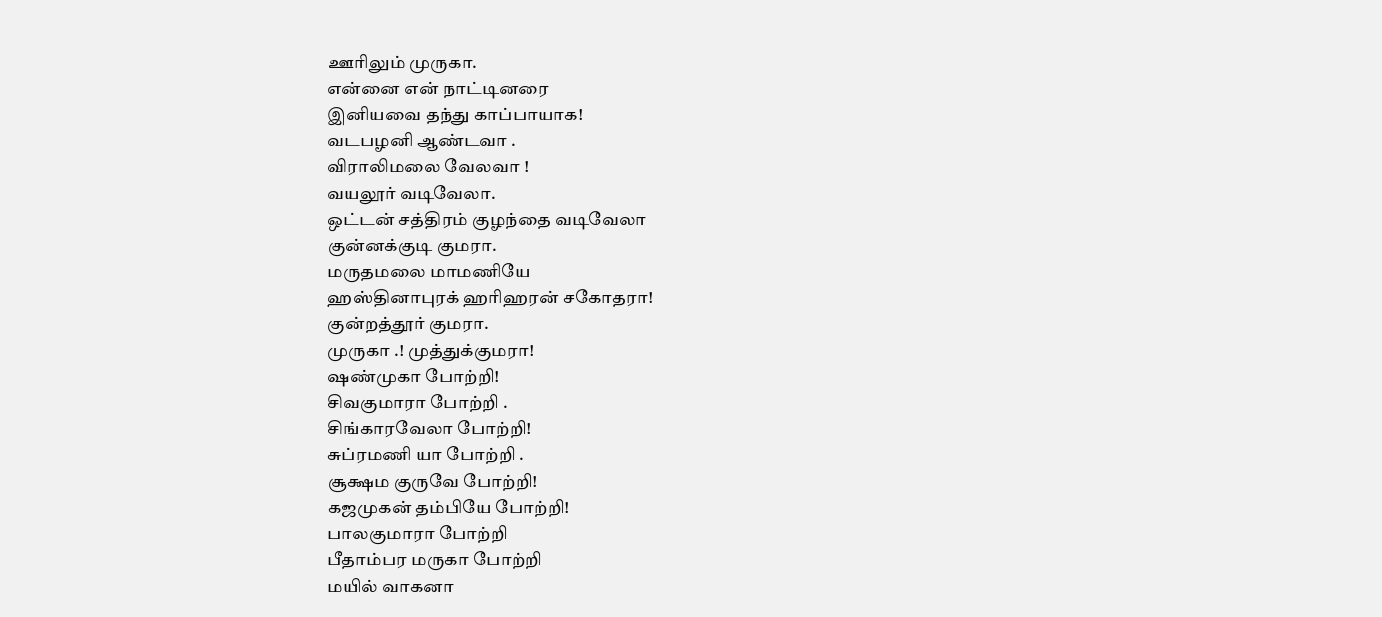ஊரிலும் முருகா.
என்னை என் நாட்டினரை
இனியவை தந்து காப்பாயாக!
வடபழனி ஆண்டவா .
விராலிமலை வேலவா !
வயலூர் வடிவேலா.
ஒட்டன் சத்திரம் குழந்தை வடிவேலா
குன்னக்குடி குமரா.
மருதமலை மாமணியே
ஹஸ்தினாபுரக் ஹரிஹரன் சகோதரா!
குன்றத்தூர் குமரா.
முருகா .! முத்துக்குமரா!
ஷண்முகா போற்றி!
சிவகுமாரா போற்றி .
சிங்காரவேலா போற்றி!
சுப்ரமணி யா போற்றி .
சூக்ஷம குருவே போற்றி!
கஜமுகன் தம்பியே போற்றி!
பாலகுமாரா போற்றி
பீதாம்பர மருகா போற்றி
மயில் வாகனா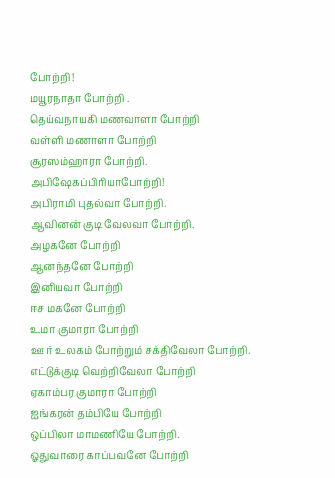போற்றி !
மயூரநாதா போற்றி .
தெய்வநாயகி மணவாளா போற்றி
வள்ளி மணாளா போற்றி
சூரஸம்ஹாரா போற்றி.
அபிஷேகப்பிரியாபோற்றி!
அபிராமி புதல்வா போற்றி.
ஆவினன் குடி வேலவா போற்றி.
அழகனே போற்றி
ஆனந்தனே போற்றி
இனியவா போற்றி
ஈச மகனே போற்றி
உமா குமாரா போற்றி
ஊ ர் உலகம் போற்றும் சக்திவேலா போற்றி.
எட்டுக்குடி வெற்றிவேலா போற்றி
ஏகாம்பர குமாரா போற்றி
ஐங்கரன் தம்பியே போற்றி
ஒப்பிலா மாமணியே போற்றி.
ஓதுவாரை காப்பவனே போற்றி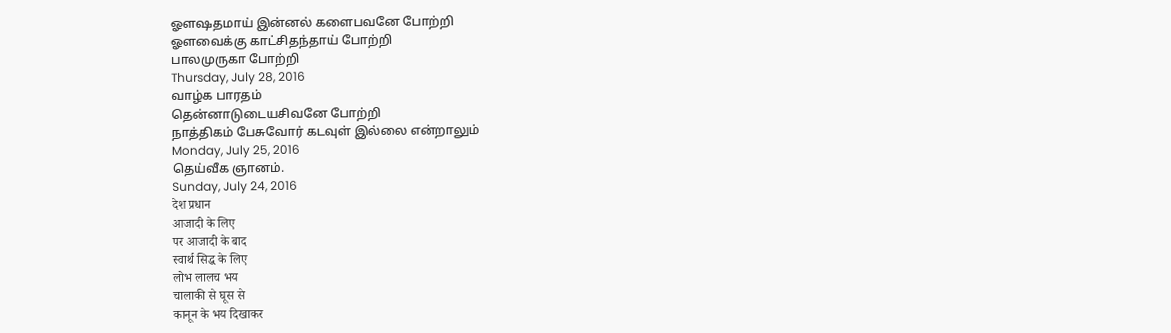ஓளஷதமாய் இன்னல் களைபவனே போற்றி
ஓளவைக்கு காட்சிதந்தாய் போற்றி
பாலமுருகா போற்றி
Thursday, July 28, 2016
வாழ்க பாரதம்
தென்னாடுடையசிவனே போற்றி
நாத்திகம் பேசுவோர் கடவுள் இல்லை என்றாலும்
Monday, July 25, 2016
தெய்வீக ஞானம்.
Sunday, July 24, 2016
देश प्रधान
आजादी के लिए
पर आजादी के बाद
स्वार्थ सिद्ध के लिए
लोभ लालच भय
चालाकी से घूस से
कानून के भय दिखाकर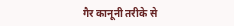गैर कानूनी तरीके से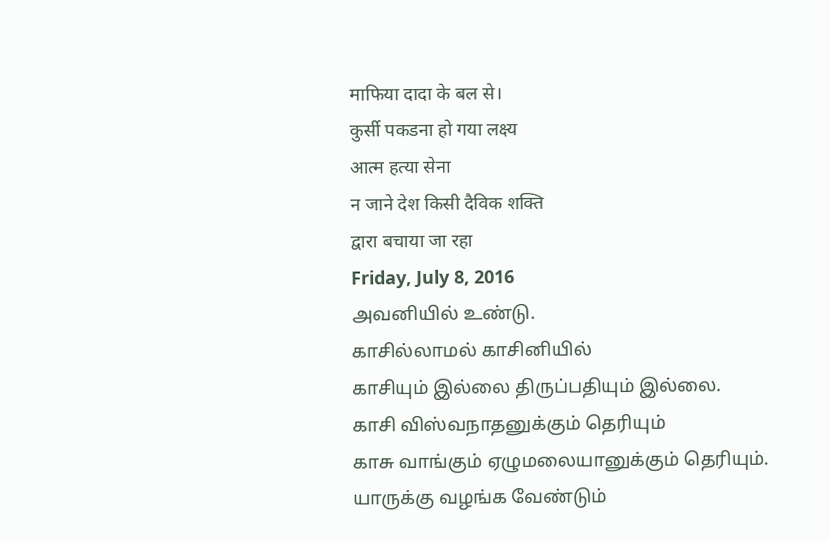माफिया दादा के बल से।
कुर्सी पकडना हो गया लक्ष्य
आत्म हत्या सेना
न जाने देश किसी दैविक शक्ति
द्वारा बचाया जा रहा
Friday, July 8, 2016
அவனியில் உண்டு.
காசில்லாமல் காசினியில்
காசியும் இல்லை திருப்பதியும் இல்லை.
காசி விஸ்வநாதனுக்கும் தெரியும்
காசு வாங்கும் ஏழுமலையானுக்கும் தெரியும்.
யாருக்கு வழங்க வேண்டும்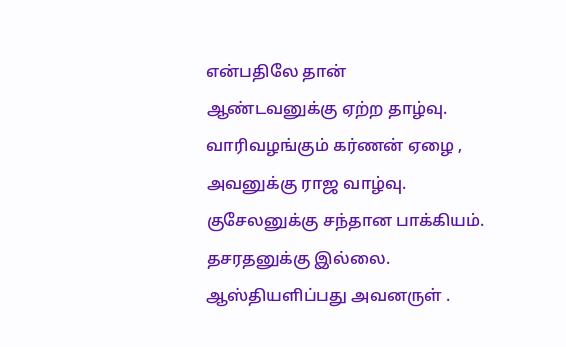என்பதிலே தான்
ஆண்டவனுக்கு ஏற்ற தாழ்வு.
வாரிவழங்கும் கர்ணன் ஏழை ,
அவனுக்கு ராஜ வாழ்வு.
குசேலனுக்கு சந்தான பாக்கியம்.
தசரதனுக்கு இல்லை.
ஆஸ்தியளிப்பது அவனருள் .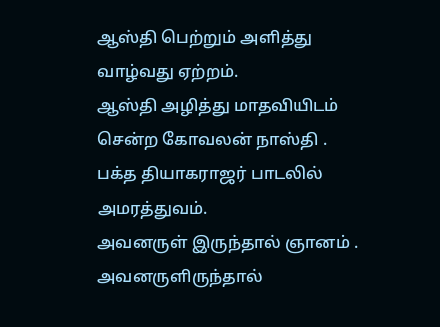ஆஸ்தி பெற்றும் அளித்து வாழ்வது ஏற்றம்.
ஆஸ்தி அழித்து மாதவியிடம் சென்ற கோவலன் நாஸ்தி .
பக்த தியாகராஜர் பாடலில் அமரத்துவம்.
அவனருள் இருந்தால் ஞானம் .
அவனருளிருந்தால்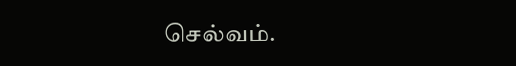செல்வம்.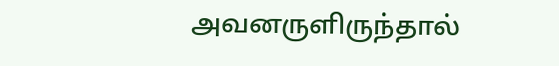அவனருளிருந்தால்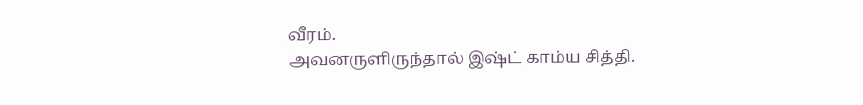வீரம்.
அவனருளிருந்தால் இஷ்ட் காம்ய சித்தி.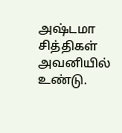அஷ்டமா சித்திகள் அவனியில் உண்டு.